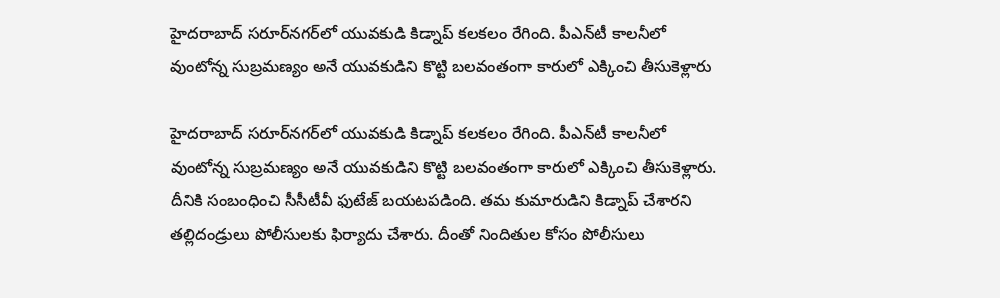హైదరాబాద్ సరూర్‌నగర్‌లో యువకుడి కిడ్నాప్ కలకలం రేగింది. పీఎన్‌టీ కాలనీలో వుంటోన్న సుబ్రమణ్యం అనే యువకుడిని కొట్టి బలవంతంగా కారులో ఎక్కించి తీసుకెళ్లారు

హైదరాబాద్ సరూర్‌నగర్‌లో యువకుడి కిడ్నాప్ కలకలం రేగింది. పీఎన్‌టీ కాలనీలో వుంటోన్న సుబ్రమణ్యం అనే యువకుడిని కొట్టి బలవంతంగా కారులో ఎక్కించి తీసుకెళ్లారు. దీనికి సంబంధించి సీసీటీవీ ఫుటేజ్ బయటపడింది. తమ కుమారుడిని కిడ్నాప్ చేశారని తల్లిదండ్రులు పోలీసులకు ఫిర్యాదు చేశారు. దీంతో నిందితుల కోసం పోలీసులు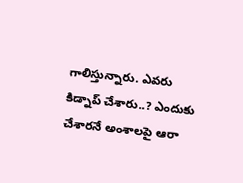గాలిస్తున్నారు. ఎవరు కిడ్నాప్ చేశారు..? ఎందుకు చేశారనే అంశాలపై ఆరా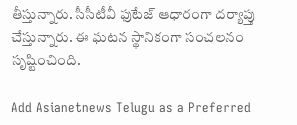తీస్తున్నారు. సీసీటీవీ ఫుటేజ్ ఆధారంగా దర్యాప్తు చేస్తున్నారు. ఈ ఘటన స్థానికంగా సంచలనం సృష్టించింది.

Add Asianetnews Telugu as a Preferred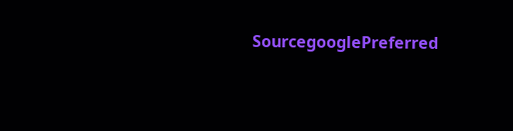SourcegooglePreferred